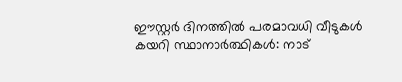ഈസ്റ്റർ ദിനത്തിൽ പരമാവധി വീടുകൾ കയറി സ്ഥാനാർത്ഥികൾ: നാട്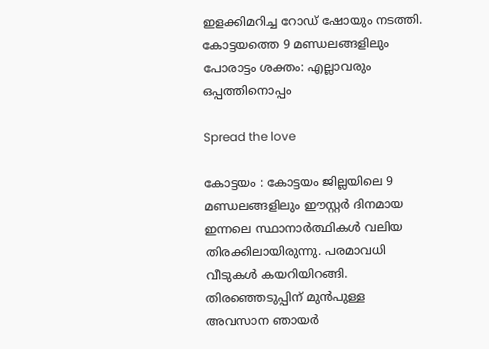ഇളക്കിമറിച്ച റോഡ് ഷോയും നടത്തി. കോട്ടയത്തെ 9 മണ്ഡലങ്ങളിലും പോരാട്ടം ശക്തം: എല്ലാവരും ഒപ്പത്തിനൊപ്പം

Spread the love

കോട്ടയം : കോട്ടയം ജില്ലയിലെ 9 മണ്ഡലങ്ങളിലും ഈസ്റ്റർ ദിനമായ ഇന്നലെ സ്ഥാനാർത്ഥികൾ വലിയ തിരക്കിലായിരുന്നു. പരമാവധി വീടുകൾ കയറിയിറങ്ങി. തിരഞ്ഞെടുപ്പിന് മുൻപുള്ള അവസാന ഞായർ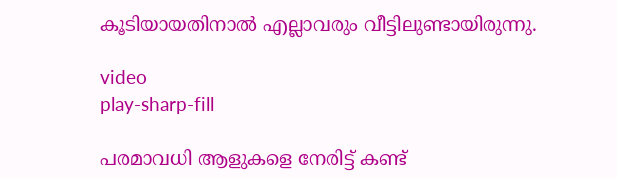കൂടിയായതിനാൽ എല്ലാവരും വീട്ടിലുണ്ടായിരുന്നു.

video
play-sharp-fill

പരമാവധി ആളുകളെ നേരിട്ട് കണ്ട്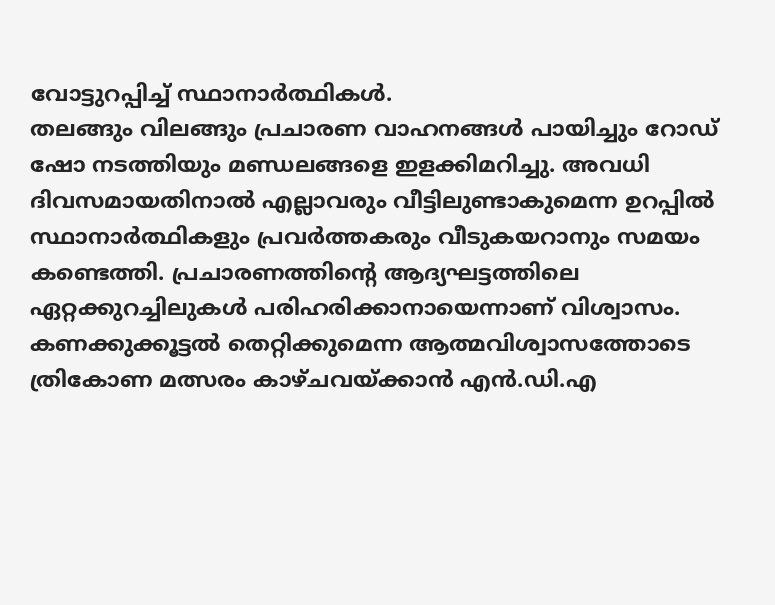വോട്ടുറപ്പിച്ച്‌ സ്ഥാനാർത്ഥികള്‍.
തലങ്ങും വിലങ്ങും പ്രചാരണ വാഹനങ്ങള്‍ പായിച്ചും റോഡ് ഷോ നടത്തിയും മണ്ഡലങ്ങളെ ഇളക്കിമറിച്ചു. അവധി ദിവസമായതിനാല്‍ എല്ലാവരും വീട്ടിലുണ്ടാകുമെന്ന ഉറപ്പില്‍ സ്ഥാനാർത്ഥികളും പ്രവർത്തകരും വീടുകയറാനും സമയം കണ്ടെത്തി. പ്രചാരണത്തിന്റെ ആദ്യഘട്ടത്തിലെ ഏറ്റക്കുറച്ചിലുകള്‍ പരിഹരിക്കാനായെന്നാണ് വിശ്വാസം. കണക്കുക്കൂട്ടല്‍ തെറ്റിക്കുമെന്ന ആത്മവിശ്വാസത്തോടെ ത്രികോണ മത്സരം കാഴ്ചവയ്ക്കാൻ എൻ.ഡി.എ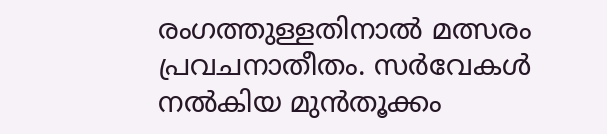രംഗത്തുള്ളതിനാല്‍ മത്സരം പ്രവചനാതീതം. സർവേകള്‍ നല്‍കിയ മുൻതൂക്കം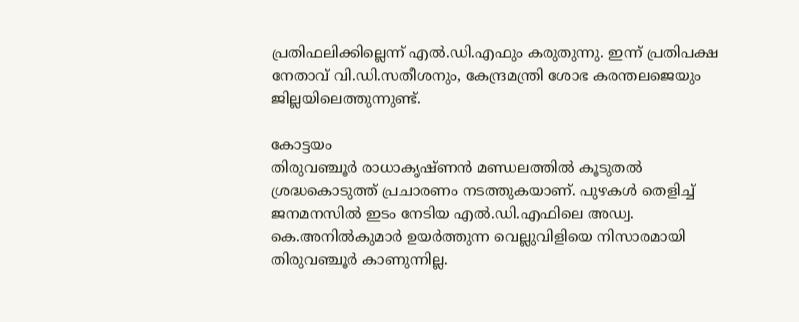പ്രതിഫലിക്കില്ലെന്ന് എല്‍.ഡി.എഫും കരുതുന്നു. ഇന്ന് പ്രതിപക്ഷ നേതാവ് വി.ഡി.സതീശനും, കേന്ദ്രമന്ത്രി ശോഭ കരന്തലജെയും ജില്ലയിലെത്തുന്നുണ്ട്.

കോട്ടയം
തിരുവഞ്ചൂർ രാധാകൃഷ്ണൻ മണ്ഡലത്തില്‍ കൂടുതല്‍ ശ്രദ്ധകൊടുത്ത് പ്രചാരണം നടത്തുകയാണ്. പുഴകള്‍ തെളിച്ച്‌ ജനമനസില്‍ ഇടം നേടിയ എല്‍.ഡി.എഫിലെ അഡ്വ. കെ.അനില്‍കുമാർ ഉയർത്തുന്ന വെല്ലുവിളിയെ നിസാരമായി തിരുവഞ്ചൂർ കാണുന്നില്ല.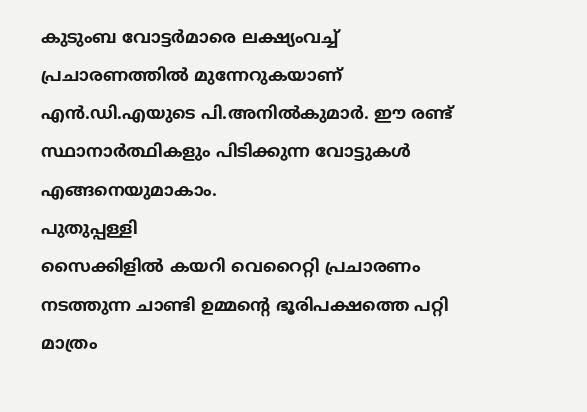കുടുംബ വോട്ടർമാരെ ലക്ഷ്യംവച്ച്‌ പ്രചാരണത്തില്‍ മുന്നേറുകയാണ് എൻ.ഡി.എയുടെ പി.അനില്‍കുമാർ. ഈ രണ്ട് സ്ഥാനാർത്ഥികളും പിടിക്കുന്ന വോട്ടുകള്‍ എങ്ങനെയുമാകാം.
പുതുപ്പള്ളി
സൈക്കിളില്‍ കയറി വെറൈറ്റി പ്രചാരണം നടത്തുന്ന ചാണ്ടി ഉമ്മന്റെ ഭൂരിപക്ഷത്തെ പറ്റി മാത്രം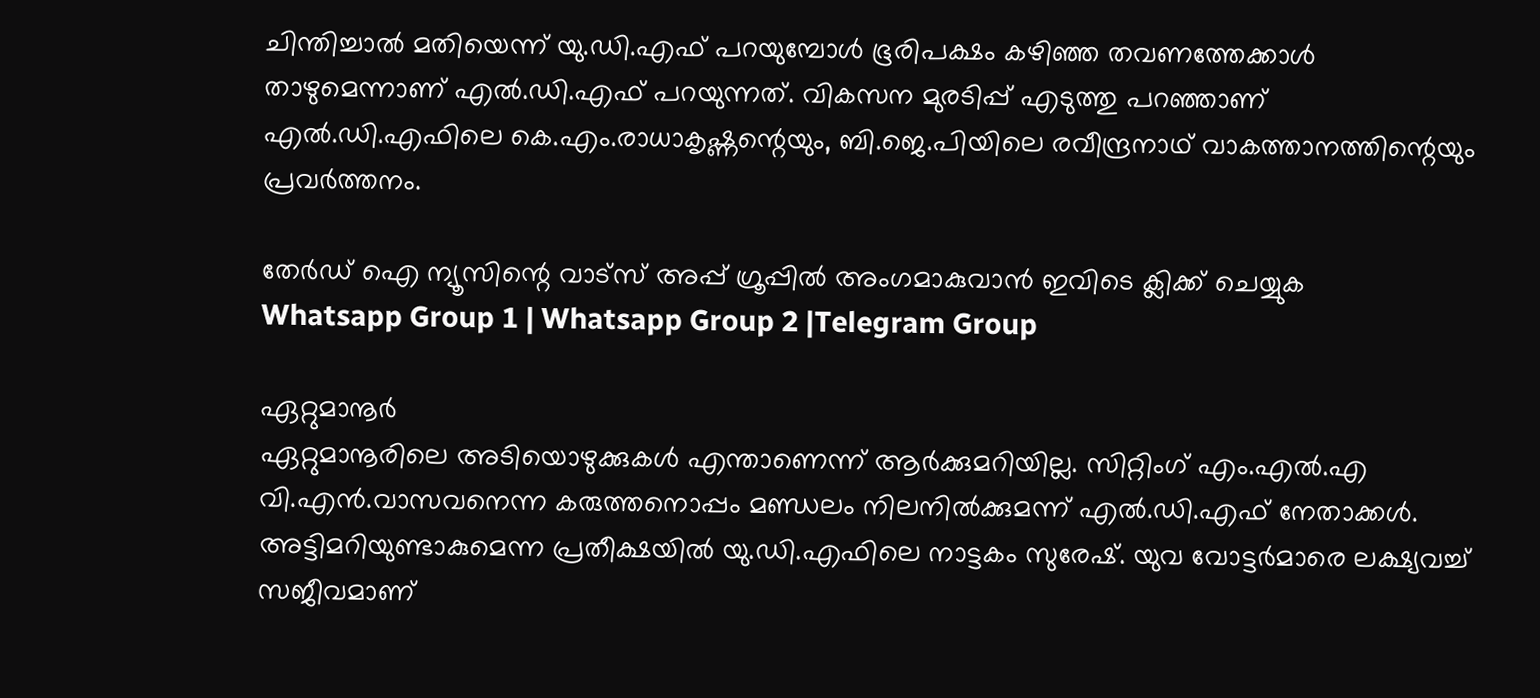ചിന്തിച്ചാല്‍ മതിയെന്ന് യു.ഡി.എഫ് പറയുമ്പോള്‍ ഭൂരിപക്ഷം കഴിഞ്ഞ തവണത്തേക്കാള്‍ താഴുമെന്നാണ് എല്‍.ഡി.എഫ് പറയുന്നത്. വികസന മുരടിപ്പ് എടുത്തു പറഞ്ഞാണ് എല്‍.ഡി.എഫിലെ കെ.എം.രാധാകൃഷ്ണന്റെയും, ബി.ജെ.പിയിലെ രവീന്ദ്രനാഥ് വാകത്താനത്തിന്റെയും പ്രവർത്തനം.

തേർഡ് ഐ ന്യൂസിന്റെ വാട്സ് അപ്പ് ഗ്രൂപ്പിൽ അംഗമാകുവാൻ ഇവിടെ ക്ലിക്ക് ചെയ്യുക
Whatsapp Group 1 | Whatsapp Group 2 |Telegram Group

ഏറ്റുമാനൂർ
ഏറ്റുമാനൂരിലെ അടിയൊഴുക്കുകള്‍ എന്താണെന്ന് ആർക്കുമറിയില്ല. സിറ്റിംഗ് എം.എല്‍.എ വി.എൻ.വാസവനെന്ന കരുത്തനൊപ്പം മണ്ഡലം നിലനില്‍ക്കുമന്ന് എല്‍.ഡി.എഫ്‌ നേതാക്കള്‍. അട്ടിമറിയുണ്ടാകുമെന്ന പ്രതീക്ഷയില്‍ യു.ഡി.എഫിലെ നാട്ടകം സുരേഷ്. യുവ വോട്ടർമാരെ ലക്ഷ്യവച്ച്‌ സജീവമാണ്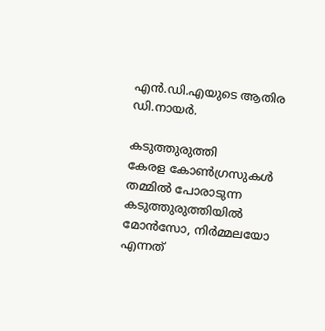എൻ.ഡി.എയുടെ ആതിര ഡി.നായർ.

കടുത്തുരുത്തി
കേരള കോണ്‍ഗ്രസുകള്‍ തമ്മില്‍ പോരാടുന്ന കടുത്തുരുത്തിയില്‍ മോൻസോ, നിർമ്മലയോ എന്നത്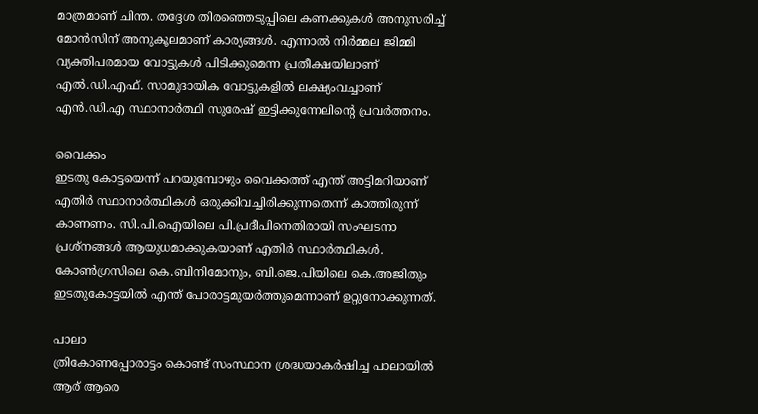മാത്രമാണ് ചിന്ത. തദ്ദേശ തിരഞ്ഞെടുപ്പിലെ കണക്കുകള്‍ അനുസരിച്ച്‌ മോൻസിന് അനുകൂലമാണ് കാര്യങ്ങള്‍. എന്നാല്‍ നിർമ്മല ജിമ്മി വ്യക്തിപരമായ വോട്ടുകള്‍ പിടിക്കുമെന്ന പ്രതീക്ഷയിലാണ് എല്‍.ഡി.എഫ്. സാമുദായിക വോട്ടുകളില്‍ ലക്ഷ്യംവച്ചാണ് എൻ.ഡി.എ സ്ഥാനാർത്ഥി സുരേഷ് ഇട്ടിക്കുന്നേലിന്റെ പ്രവർത്തനം.

വൈക്കം
ഇടതു കോട്ടയെന്ന് പറയുമ്പോഴും വൈക്കത്ത് എന്ത് അട്ടിമറിയാണ് എതിർ സ്ഥാനാർത്ഥികള്‍ ഒരുക്കിവച്ചിരിക്കുന്നതെന്ന് കാത്തിരുന്ന് കാണണം. സി.പി.ഐയിലെ പി.പ്രദീപിനെതിരായി സംഘടനാ പ്രശ്നങ്ങള്‍ ആയുധമാക്കുകയാണ് എതിർ സ്ഥാർത്ഥികള്‍. കോണ്‍ഗ്രസിലെ കെ.ബിനിമോനും, ബി.ജെ.പിയിലെ കെ.അജിതും ഇടതുകോട്ടയില്‍ എന്ത് പോരാട്ടമുയർത്തുമെന്നാണ് ഉറ്റുനോക്കുന്നത്.

പാലാ
ത്രികോണപ്പോരാട്ടം കൊണ്ട് സംസ്ഥാന ശ്രദ്ധയാകർഷിച്ച പാലായില്‍ ആര് ആരെ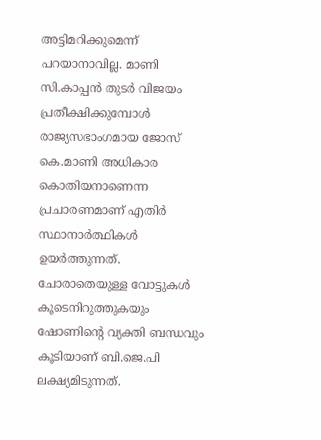അട്ടിമറിക്കുമെന്ന് പറയാനാവില്ല. മാണി സി.കാപ്പൻ തുടർ വിജയം പ്രതീക്ഷിക്കുമ്പോള്‍ രാജ്യസഭാംഗമായ ജോസ് കെ.മാണി അധികാര കൊതിയനാണെന്ന പ്രചാരണമാണ് എതിർ സ്ഥാനാർത്ഥികള്‍ ഉയർത്തുന്നത്. ചോരാതെയുള്ള വോട്ടുകള്‍ കൂടെനിറുത്തുകയും ഷോണിന്റെ വ്യക്തി ബന്ധവും കൂടിയാണ് ബി.ജെ.പി ലക്ഷ്യമിടുന്നത്.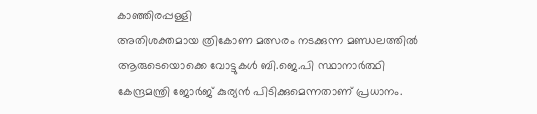കാഞ്ഞിരപ്പള്ളി
അതിശക്തമായ ത്രികോണ മത്സരം നടക്കുന്ന മണ്ഡലത്തില്‍ ആരുടെയൊക്കെ വോട്ടുകള്‍ ബി.ജെ.പി സ്ഥാനാർത്ഥി കേന്ദ്രമന്ത്രി ജോർജ് കുര്യൻ പിടിക്കുമെന്നതാണ് പ്രധാനം.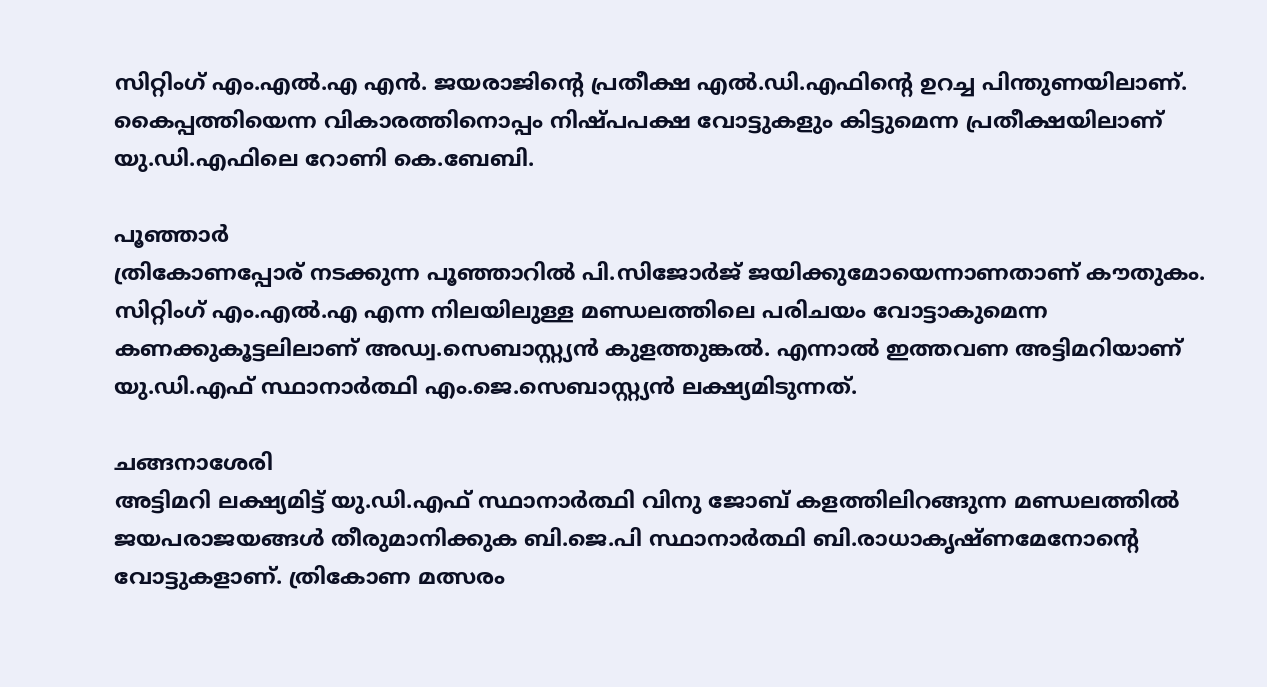സിറ്റിംഗ് എം.എല്‍.എ എൻ. ജയരാജിന്റെ പ്രതീക്ഷ എല്‍.ഡി.എഫിന്റെ ഉറച്ച പിന്തുണയിലാണ്. കൈപ്പത്തിയെന്ന വികാരത്തിനൊപ്പം നിഷ്പപക്ഷ വോട്ടുകളും കിട്ടുമെന്ന പ്രതീക്ഷയിലാണ് യു.ഡി.എഫിലെ റോണി കെ.ബേബി.

പൂഞ്ഞാർ
ത്രികോണപ്പോര് നടക്കുന്ന പൂഞ്ഞാറില്‍ പി.സിജോർജ് ജയിക്കുമോയെന്നാണതാണ് കൗതുകം. സിറ്റിംഗ് എം.എല്‍.എ എന്ന നിലയിലുള്ള മണ്ഡലത്തിലെ പരിചയം വോട്ടാകുമെന്ന കണക്കുകൂട്ടലിലാണ് അഡ്വ.സെബാസ്റ്റ്യൻ കുളത്തുങ്കല്‍. എന്നാല്‍ ഇത്തവണ അട്ടിമറിയാണ് യു.ഡി.എഫ് സ്ഥാനാർത്ഥി എം.ജെ.സെബാസ്റ്റ്യൻ ലക്ഷ്യമിടുന്നത്.

ചങ്ങനാശേരി
അട്ടിമറി ലക്ഷ്യമിട്ട് യു.ഡി.എഫ് സ്ഥാനാർത്ഥി വിനു ജോബ് കളത്തിലിറങ്ങുന്ന മണ്ഡലത്തില്‍ ജയപരാജയങ്ങള്‍ തീരുമാനിക്കുക ബി.ജെ.പി സ്ഥാനാർത്ഥി ബി.രാധാകൃഷ്ണമേനോന്റെ വോട്ടുകളാണ്. ത്രികോണ മത്സരം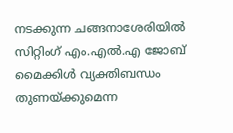നടക്കുന്ന ചങ്ങനാശേരിയില്‍ സിറ്റിംഗ് എം.എല്‍.എ ജോബ് മൈക്കിള്‍ വ്യക്തിബന്ധം തുണയ്ക്കുമെന്ന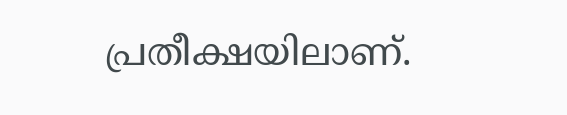പ്രതീക്ഷയിലാണ്.